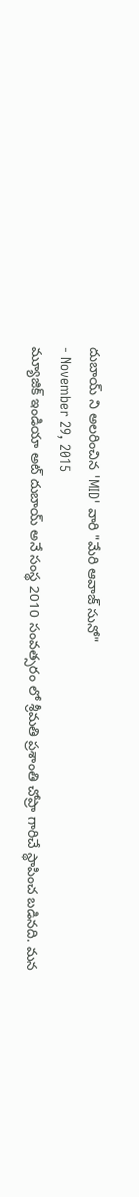దుబాయ్ ని అలరించిన 'MID' వారి "మేరి ఆవాజ్ సునో"
- November 29, 2015
మ్యూజిక్ ఇండియా అట్ దుబాయ్ అనే సంస్థ 2010 సంవత్సరం లో శ్రీమతి ప్రశాంతి చోప్రా గారిచే స్థాపించ బడినది. మన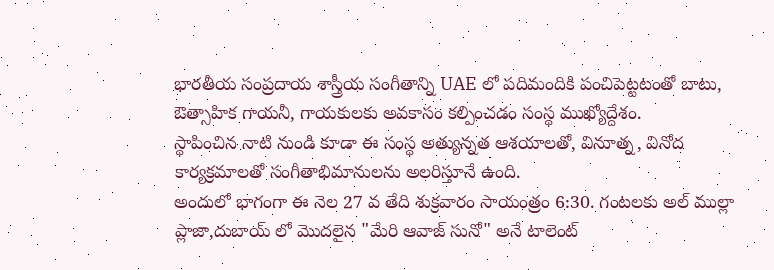భారతీయ సంప్రదాయ శాస్త్రీయ సంగీతాన్ని UAE లో పదిమందికి పంచిపెట్టటంతో బాటు, ఔత్సాహిక గాయనీ, గాయకులకు అవకాసం కల్పించడం సంస్థ ముఖ్యోద్దేశం.
స్థాపించిన నాటి నుండి కూడా ఈ సంస్థ అత్యున్నత ఆశయాలతో, వినూత్న, వినోద కార్యక్రమాలతో సంగీతాభిమానులను అలరిస్తూనే ఉంది.
అందులో భాగంగా ఈ నెల 27 వ తేది శుక్రవారం సాయంత్రం 6:30. గంటలకు అల్ ముల్లా ప్లాజా,దుబాయ్ లో మొదలైన "మేరి ఆవాజ్ సునో" అనే టాలెంట్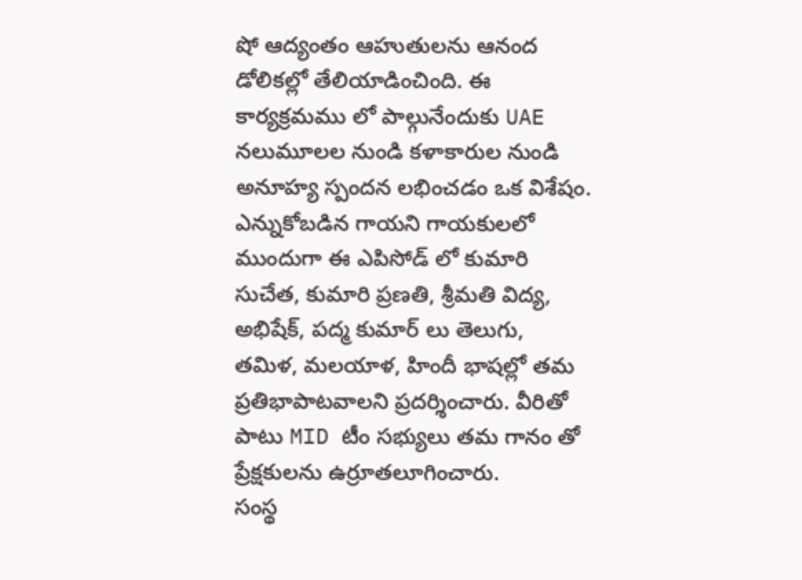షో ఆద్యంతం ఆహుతులను ఆనంద డోలికల్లో తేలియాడించింది. ఈ కార్యక్రమము లో పాల్గునేందుకు UAE నలుమూలల నుండి కళాకారుల నుండి అనూహ్య స్పందన లభించడం ఒక విశేషం. ఎన్నుకోబడిన గాయని గాయకులలో ముందుగా ఈ ఎపిసోడ్ లో కుమారి సుచేత, కుమారి ప్రణతి, శ్రీమతి విద్య, అభిషేక్, పద్మ కుమార్ లు తెలుగు, తమిళ, మలయాళ, హిందీ భాషల్లో తమ ప్రతిభాపాటవాలని ప్రదర్శించారు. వీరితో పాటు MID టీం సభ్యులు తమ గానం తో ప్రేక్షకులను ఉర్రూతలూగించారు.
సంస్థ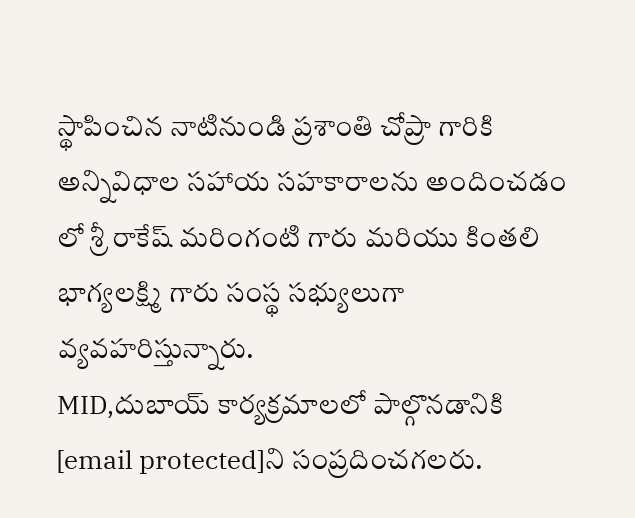స్థాపించిన నాటినుండి ప్రశాంతి చోప్రా గారికి అన్నివిధాల సహాయ సహకారాలను అందించడం లో శ్రీ రాకేష్ మరింగంటి గారు మరియు కింతలి భాగ్యలక్ష్మి గారు సంస్థ సభ్యులుగా వ్యవహరిస్తున్నారు.
MID,దుబాయ్ కార్యక్రమాలలో పాల్గొనడానికి [email protected]ని సంప్రదించగలరు.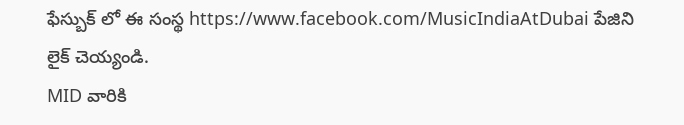ఫేస్బుక్ లో ఈ సంస్థ https://www.facebook.com/MusicIndiaAtDubai పేజిని లైక్ చెయ్యండి.
MID వారికి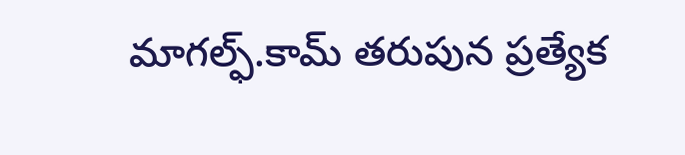మాగల్ఫ్.కామ్ తరుపున ప్రత్యేక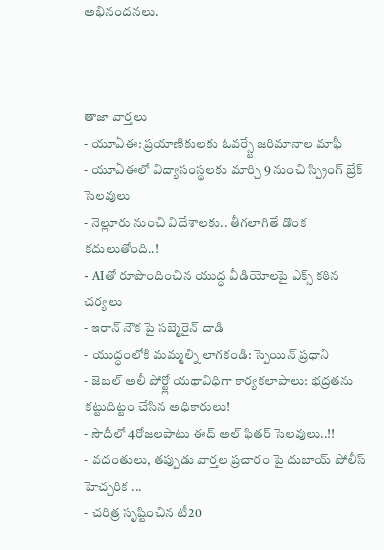అభినందనలు.



తాజా వార్తలు
- యూఏఈ: ప్రయాణికులకు ఓవర్స్టే జరిమానాల మాఫీ
- యూఏఈలో విద్యాసంస్థలకు మార్చి 9 నుంచి స్ప్రింగ్ బ్రేక్ సెలవులు
- నెల్లూరు నుంచి విదేశాలకు.. తీగలాగితే డొంక కదులుతోంది..!
- AIతో రూపొందించిన యుద్ధ వీడియోలపై ఎక్స్ కఠిన చర్యలు
- ఇరాన్ నౌక పై సబ్మెరైన్ దాడి
- యుద్ధంలోకి మమ్మల్ని లాగకండి: స్పెయిన్ ప్రధాని
- జెబల్ అలీ పోర్ట్లో యథావిధిగా కార్యకలాపాలు: భద్రతను కట్టుదిట్టం చేసిన అధికారులు!
- సౌదీలో 4రోజలపాటు ఈద్ అల్ ఫితర్ సెలవులు..!!
- వదంతులు, తప్పుడు వార్తల ప్రచారం పై దుబాయ్ పోలీస్ హెచ్చరిక ...
- చరిత్ర సృష్టించిన టీ20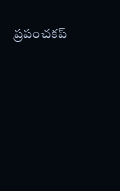ప్రపంచకప్